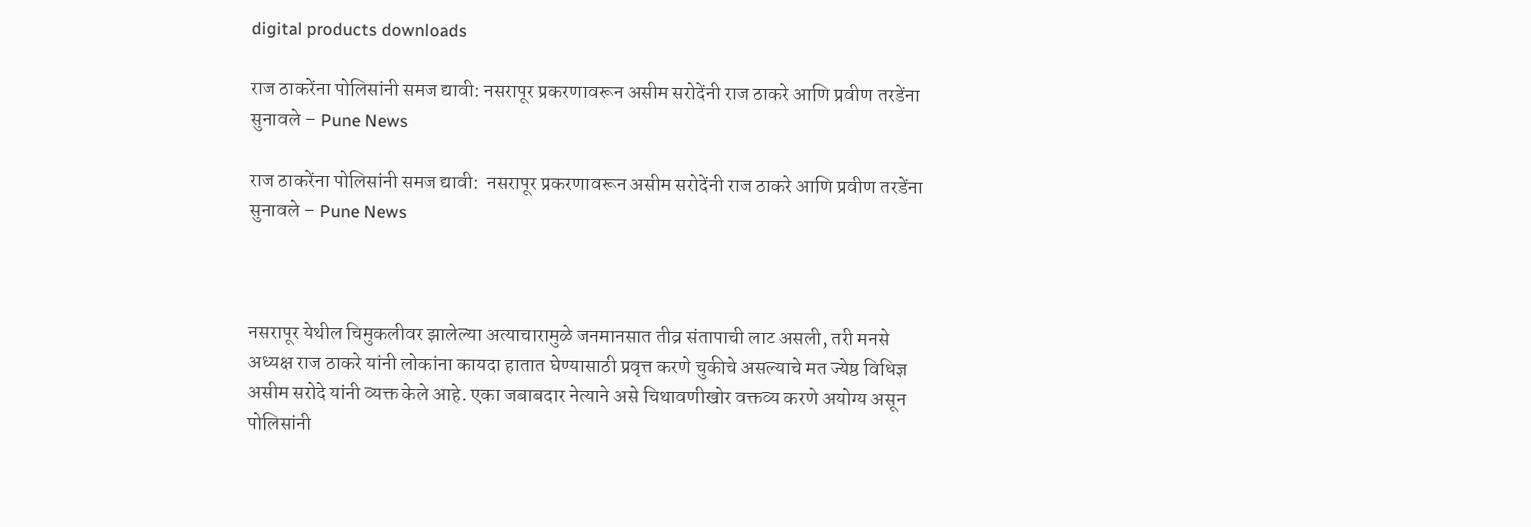digital products downloads

राज ठाकरेंना पोलिसांनी समज द्यावी: नसरापूर प्रकरणावरून असीम सरोदेंनी राज ठाकरे आणि प्रवीण तरडेंना सुनावले – Pune News

राज ठाकरेंना पोलिसांनी समज द्यावी:  नसरापूर प्रकरणावरून असीम सरोदेंनी राज ठाकरे आणि प्रवीण तरडेंना सुनावले – Pune News



नसरापूर येथील चिमुकलीवर झालेल्या अत्याचारामुळे जनमानसात तीव्र संतापाची लाट असली, तरी मनसे अध्यक्ष राज ठाकरे यांनी लोकांना कायदा हातात घेण्यासाठी प्रवृत्त करणे चुकीचे असल्याचे मत ज्येष्ठ विधिज्ञ असीम सरोदे यांनी व्यक्त केले आहे. एका जबाबदार नेत्याने असे चिथावणीखोर वक्तव्य करणे अयोग्य असून पोलिसांनी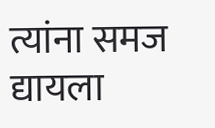त्यांना समज द्यायला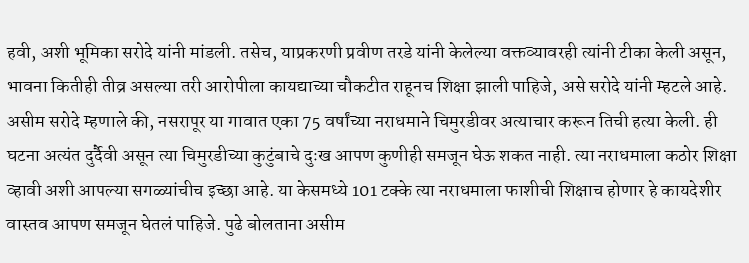हवी, अशी भूमिका सरोदे यांनी मांडली. तसेच, याप्रकरणी प्रवीण तरडे यांनी केलेल्या वक्तव्यावरही त्यांनी टीका केली असून, भावना कितीही तीव्र असल्या तरी आरोपीला कायद्याच्या चौकटीत राहूनच शिक्षा झाली पाहिजे, असे सरोदे यांनी म्हटले आहे. असीम सरोदे म्हणाले की, नसरापूर या गावात एका 75 वर्षांच्या नराधमाने चिमुरडीवर अत्याचार करून तिची हत्या केली. ही घटना अत्यंत दुर्दैवी असून त्या चिमुरडीच्या कुटुंबाचे दुःख आपण कुणीही समजून घेऊ शकत नाही. त्या नराधमाला कठोर शिक्षा व्हावी अशी आपल्या सगळ्यांचीच इच्छा आहे. या केसमध्ये 101 टक्के त्या नराधमाला फाशीची शिक्षाच होणार हे कायदेशीर वास्तव आपण समजून घेतलं पाहिजे. पुढे बोलताना असीम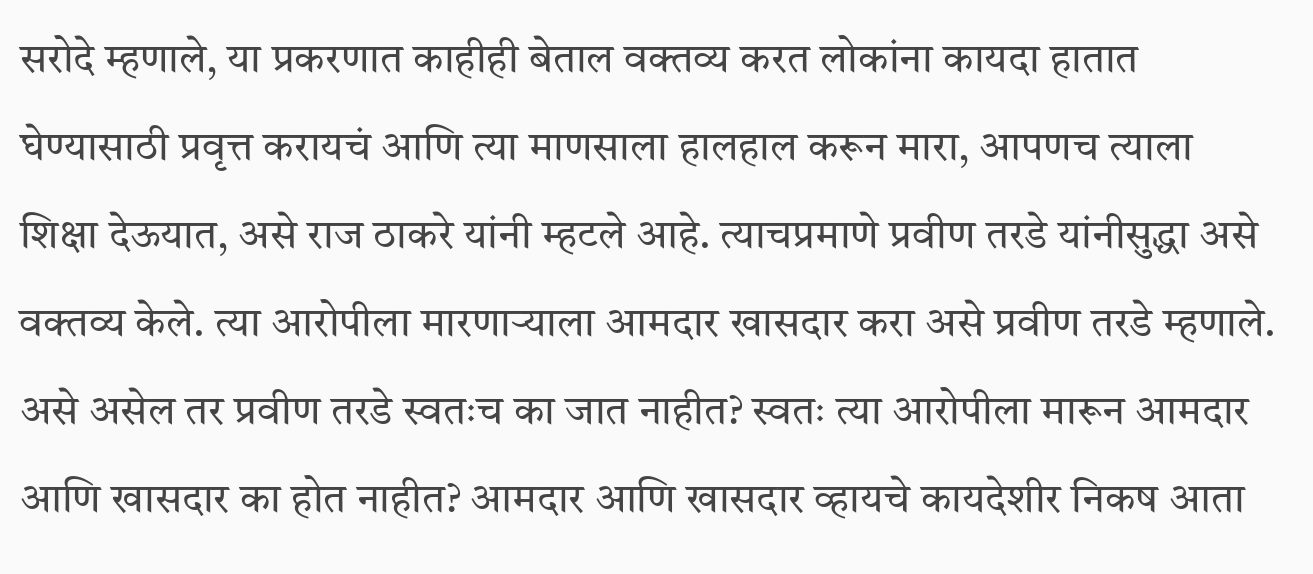सरोदे म्हणाले, या प्रकरणात काहीही बेताल वक्तव्य करत लोकांना कायदा हातात घेण्यासाठी प्रवृत्त करायचं आणि त्या माणसाला हालहाल करून मारा, आपणच त्याला शिक्षा देऊयात, असे राज ठाकरे यांनी म्हटले आहे. त्याचप्रमाणे प्रवीण तरडे यांनीसुद्धा असे वक्तव्य केले. त्या आरोपीला मारणाऱ्याला आमदार खासदार करा असे प्रवीण तरडे म्हणाले. असे असेल तर प्रवीण तरडे स्वतःच का जात नाहीत? स्वतः त्या आरोपीला मारून आमदार आणि खासदार का होत नाहीत? आमदार आणि खासदार व्हायचे कायदेशीर निकष आता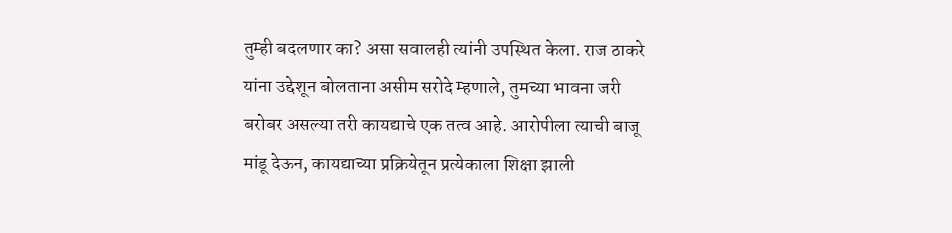तुम्ही बदलणार का? असा सवालही त्यांनी उपस्थित केला. राज ठाकरे यांना उद्देशून बोलताना असीम सरोदे म्हणाले, तुमच्या भावना जरी बरोबर असल्या तरी कायद्याचे एक तत्व आहे. आरोपीला त्याची बाजू मांडू देऊन, कायद्याच्या प्रक्रियेतून प्रत्येकाला शिक्षा झाली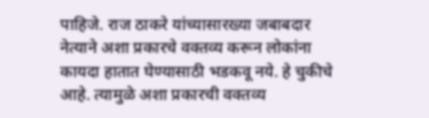पाहिजे. राज ठाकरे यांच्यासारख्या जबाबदार नेत्याने अशा प्रकारचे वक्तव्य करून लोकांना कायदा हातात घेण्यासाठी भडकवू नये. हे चुकीचे आहे. त्यामुळे अशा प्रकारची वक्तव्य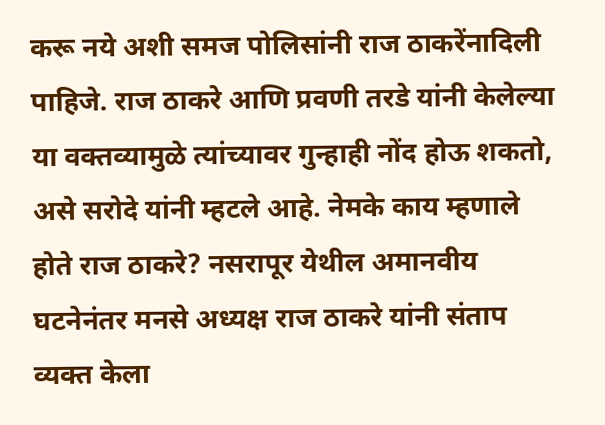करू नये अशी समज पोलिसांनी राज ठाकरेंनादिली पाहिजे. राज ठाकरे आणि प्रवणी तरडे यांनी केलेल्या या वक्तव्यामुळे त्यांच्यावर गुन्हाही नोंद होऊ शकतो, असे सरोदे यांनी म्हटले आहे. नेमके काय म्हणाले होते राज ठाकरे? नसरापूर येथील अमानवीय घटनेनंतर मनसे अध्यक्ष राज ठाकरे यांनी संताप व्यक्त केला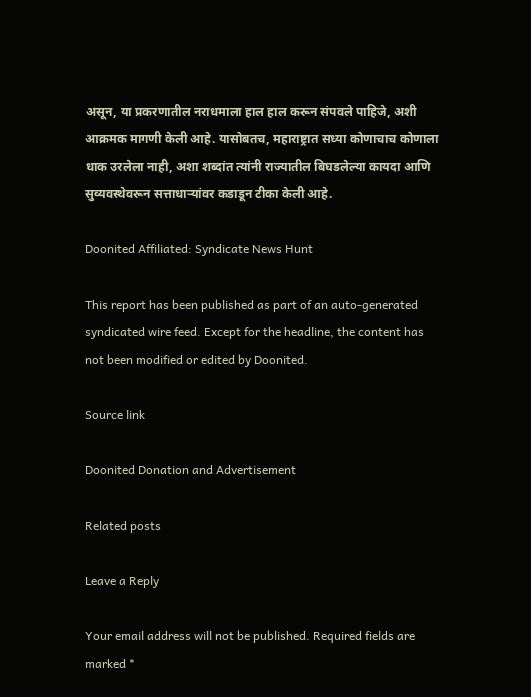असून, या प्रकरणातील नराधमाला हाल हाल करून संपवले पाहिजे, अशी आक्रमक मागणी केली आहे. यासोबतच, महाराष्ट्रात सध्या कोणाचाच कोणाला धाक उरलेला नाही, अशा शब्दांत त्यांनी राज्यातील बिघडलेल्या कायदा आणि सुव्यवस्थेवरून सत्ताधाऱ्यांवर कडाडून टीका केली आहे.

Doonited Affiliated: Syndicate News Hunt

This report has been published as part of an auto-generated syndicated wire feed. Except for the headline, the content has not been modified or edited by Doonited.

Source link

Doonited Donation and Advertisement

Related posts

Leave a Reply

Your email address will not be published. Required fields are marked *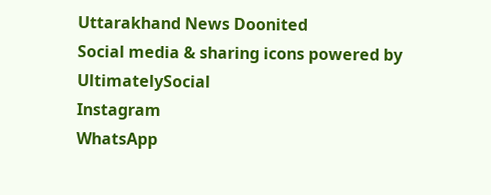Uttarakhand News Doonited
Social media & sharing icons powered by UltimatelySocial
Instagram
WhatsApp